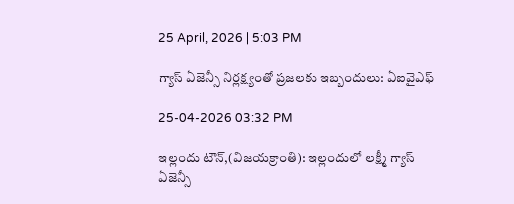25 April, 2026 | 5:03 PM

గ్యాస్ ఏజెన్సీ నిర్లక్ష్యంతో ప్రజలకు ఇబ్బందులు: ఏఐవైఎఫ్

25-04-2026 03:32 PM

ఇల్లందు టౌన్,(విజయక్రాంతి): ఇల్లందులో లక్ష్మీ గ్యాస్ ఏజెన్సీ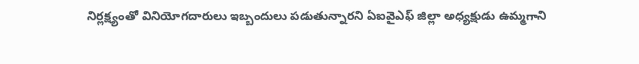నిర్లక్ష్యంతో వినియోగదారులు ఇబ్బందులు పడుతున్నారని ఏఐవైఎఫ్ జిల్లా అధ్యక్షుడు ఉమ్మగాని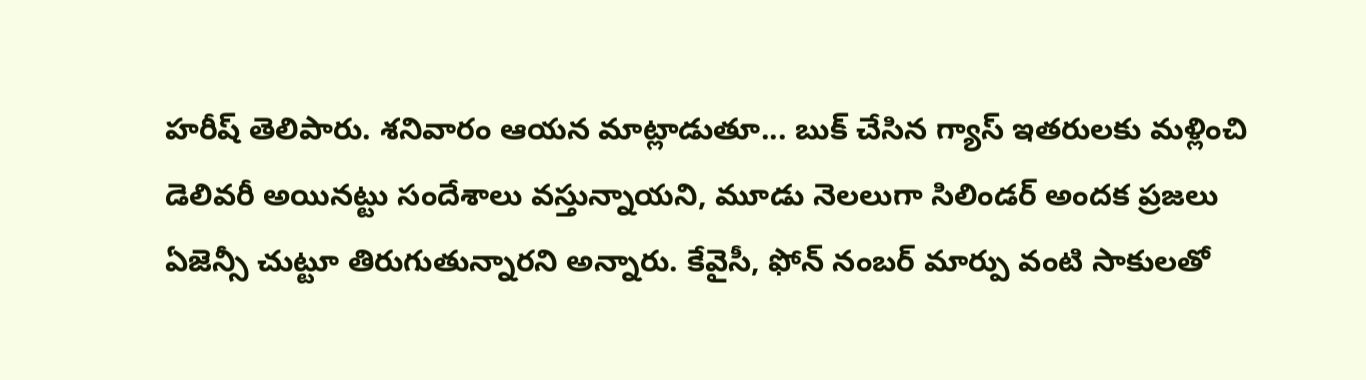హరీష్ తెలిపారు. శనివారం ఆయన మాట్లాడుతూ... బుక్ చేసిన గ్యాస్ ఇతరులకు మళ్లించి డెలివరీ అయినట్టు సందేశాలు వస్తున్నాయని, మూడు నెలలుగా సిలిండర్ అందక ప్రజలు ఏజెన్సీ చుట్టూ తిరుగుతున్నారని అన్నారు. కేవైసీ, ఫోన్ నంబర్ మార్పు వంటి సాకులతో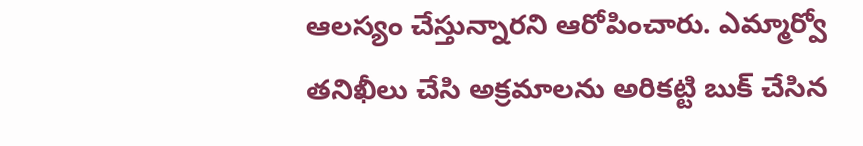ఆలస్యం చేస్తున్నారని ఆరోపించారు. ఎమ్మార్వో తనిఖీలు చేసి అక్రమాలను అరికట్టి బుక్ చేసిన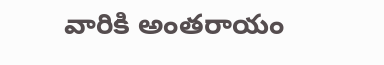వారికి అంతరాయం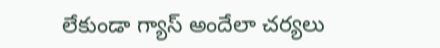లేకుండా గ్యాస్ అందేలా చర్యలు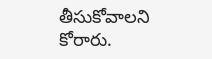తీసుకోవాలని కోరారు.